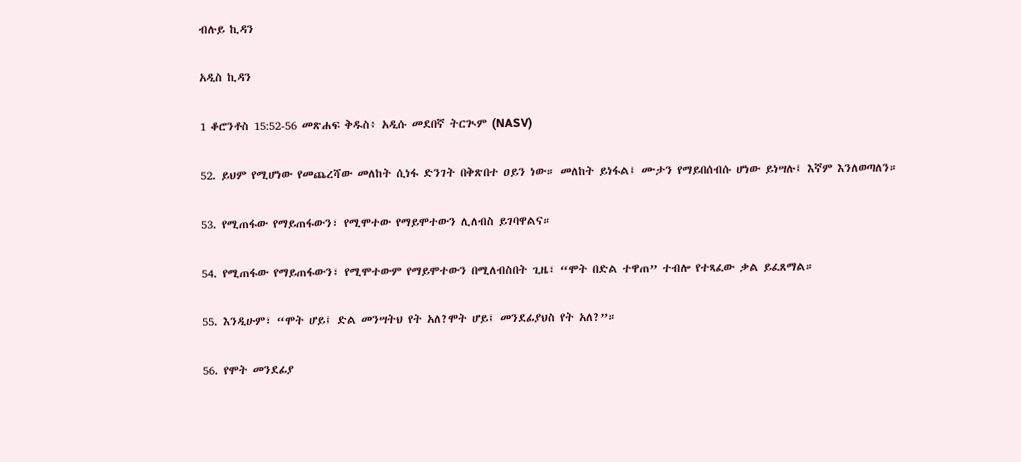ብሉይ ኪዳን

አዲስ ኪዳን

1 ቆሮንቶስ 15:52-56 መጽሐፍ ቅዱስ፥ አዲሱ መደበኛ ትርጒም (NASV)

52. ይህም የሚሆነው የመጨረሻው መለከት ሲነፋ ድንገት በቅጽበተ ዐይን ነው። መለከት ይነፋል፤ ሙታን የማይበሰብሱ ሆነው ይነሣሉ፤ እኛም እንለወጣለን።

53. የሚጠፋው የማይጠፋውን፣ የሚሞተው የማይሞተውን ሊለብስ ይገባዋልና።

54. የሚጠፋው የማይጠፋውን፣ የሚሞተውም የማይሞተውን በሚለብስበት ጊዜ፣ “ሞት በድል ተዋጠ” ተብሎ የተጻፈው ቃል ይፈጸማል።

55. እንዲሁም፣ “ሞት ሆይ፤ ድል መንሣትህ የት አለ?ሞት ሆይ፤ መንደፊያህስ የት አለ?”።

56. የሞት መንደፊያ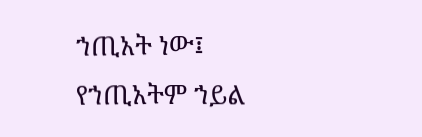ኀጢአት ነው፤ የኀጢአትም ኀይል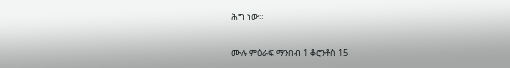ሕግ ነው።

ሙሉ ምዕራፍ ማንበብ 1 ቆሮንቶስ 15